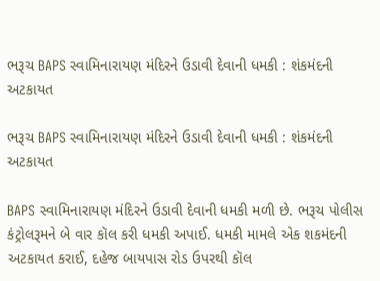ભરૂચ BAPS સ્વામિનારાયણ મંદિરને ઉડાવી દેવાની ધમકી : શંકમંદની અટકાયત

ભરૂચ BAPS સ્વામિનારાયણ મંદિરને ઉડાવી દેવાની ધમકી : શંકમંદની અટકાયત

BAPS સ્વામિનારાયણ મંદિરને ઉડાવી દેવાની ધમકી મળી છે. ભરૂચ પોલીસ કંટ્રોલરૂમને બે વાર કૉલ કરી ધમકી અપાઈ. ધમકી મામલે એક શકમંદની અટકાયત કરાઈ, દહેજ બાયપાસ રોડ ઉપરથી કૉલ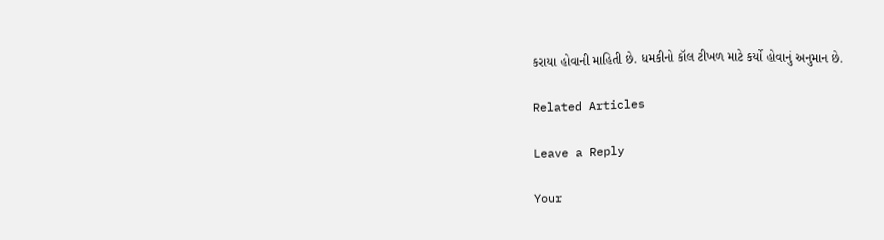કરાયા હોવાની માહિતી છે. ધમકીનો કૉલ ટીખળ માટે કર્યો હોવાનું અનુમાન છે.

Related Articles

Leave a Reply

Your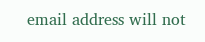email address will not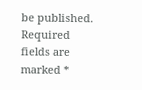be published. Required fields are marked *